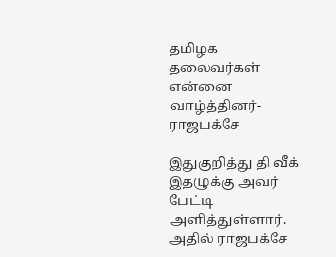தமிழக தலைவர்கள் என்னை வாழ்த்தினர்-ராஜபக்சே

இதுகுறித்து தி வீக் இதழுக்கு அவர் பேட்டி அளித்துள்ளார். அதில் ராஜபக்சே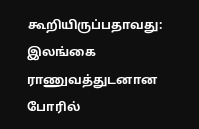கூறியிருப்பதாவது:
இலங்கை ராணுவத்துடனான போரில்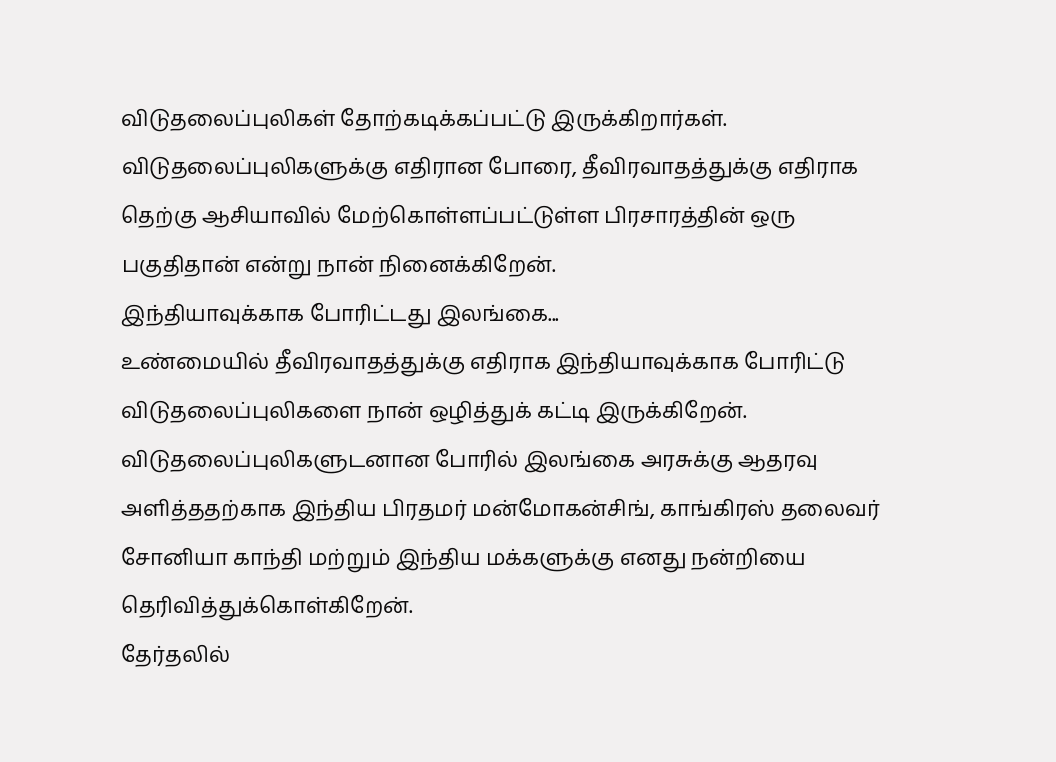விடுதலைப்புலிகள் தோற்கடிக்கப்பட்டு இருக்கிறார்கள். விடுதலைப்புலிகளுக்கு எதிரான போரை, தீவிரவாதத்துக்கு எதிராக தெற்கு ஆசியாவில் மேற்கொள்ளப்பட்டுள்ள பிரசாரத்தின் ஒரு பகுதிதான் என்று நான் நினைக்கிறேன்.
இந்தியாவுக்காக போரிட்டது இலங்கை...
உண்மையில் தீவிரவாதத்துக்கு எதிராக இந்தியாவுக்காக போரிட்டு விடுதலைப்புலிகளை நான் ஒழித்துக் கட்டி இருக்கிறேன். விடுதலைப்புலிகளுடனான போரில் இலங்கை அரசுக்கு ஆதரவு அளித்ததற்காக இந்திய பிரதமர் மன்மோகன்சிங், காங்கிரஸ் தலைவர் சோனியா காந்தி மற்றும் இந்திய மக்களுக்கு எனது நன்றியை தெரிவித்துக்கொள்கிறேன்.
தேர்தலில்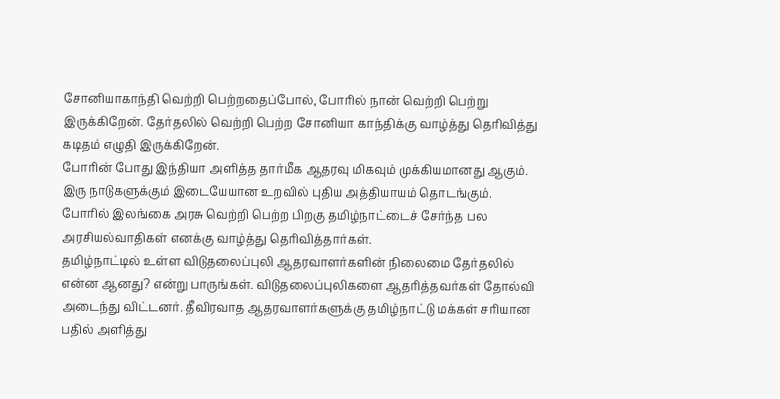சோனியாகாந்தி வெற்றி பெற்றதைப்போல், போரில் நான் வெற்றி பெற்று இருக்கிறேன். தேர்தலில் வெற்றி பெற்ற சோனியா காந்திக்கு வாழ்த்து தெரிவித்து கடிதம் எழுதி இருக்கிறேன்.
போரின் போது இந்தியா அளித்த தார்மீக ஆதரவு மிகவும் முக்கியமானது ஆகும். இரு நாடுகளுக்கும் இடையேயான உறவில் புதிய அத்தியாயம் தொடங்கும்.
போரில் இலங்கை அரசு வெற்றி பெற்ற பிறகு தமிழ்நாட்டைச் சேர்ந்த பல அரசியல்வாதிகள் எனக்கு வாழ்த்து தெரிவித்தார்கள்.
தமிழ்நாட்டில் உள்ள விடுதலைப்புலி ஆதரவாளர்களின் நிலைமை தேர்தலில் என்ன ஆனது? என்று பாருங்கள். விடுதலைப்புலிகளை ஆதரித்தவர்கள் தோல்வி அடைந்து விட்டனர். தீவிரவாத ஆதரவாளர்களுக்கு தமிழ்நாட்டு மக்கள் சரியான பதில் அளித்து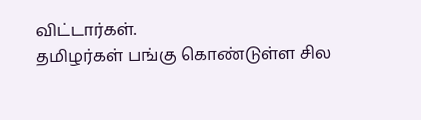விட்டார்கள்.
தமிழர்கள் பங்கு கொண்டுள்ள சில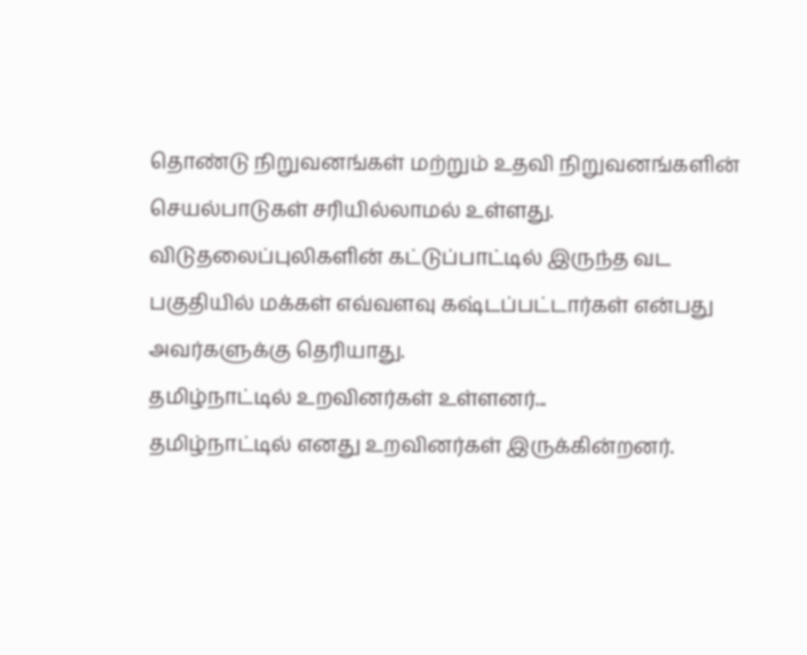தொண்டு நிறுவனங்கள் மற்றும் உதவி நிறுவனங்களின் செயல்பாடுகள் சரியில்லாமல் உள்ளது. விடுதலைப்புலிகளின் கட்டுப்பாட்டில் இருந்த வட பகுதியில் மக்கள் எவ்வளவு கஷ்டப்பட்டார்கள் என்பது அவர்களுக்கு தெரியாது.
தமிழ்நாட்டில் உறவினர்கள் உள்ளனர்...
தமிழ்நாட்டில் எனது உறவினர்கள் இருக்கின்றனர்.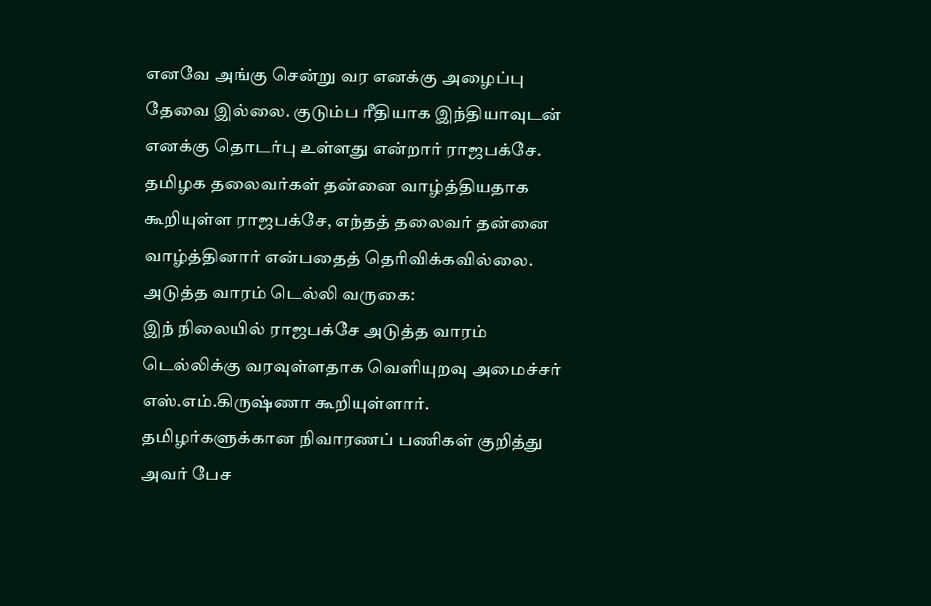எனவே அங்கு சென்று வர எனக்கு அழைப்பு தேவை இல்லை. குடும்ப ரீதியாக இந்தியாவுடன் எனக்கு தொடர்பு உள்ளது என்றார் ராஜபக்சே.
தமிழக தலைவர்கள் தன்னை வாழ்த்தியதாக கூறியுள்ள ராஜபக்சே, எந்தத் தலைவர் தன்னை வாழ்த்தினார் என்பதைத் தெரிவிக்கவில்லை.
அடுத்த வாரம் டெல்லி வருகை:
இந் நிலையில் ராஜபக்சே அடுத்த வாரம் டெல்லிக்கு வரவுள்ளதாக வெளியுறவு அமைச்சர் எஸ்.எம்.கிருஷ்ணா கூறியுள்ளார்.
தமிழர்களுக்கான நிவாரணப் பணிகள் குறித்து அவர் பேச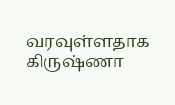வரவுள்ளதாக கிருஷ்ணா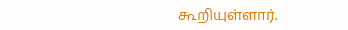கூறியுள்ளார்.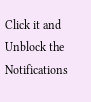Click it and Unblock the Notifications